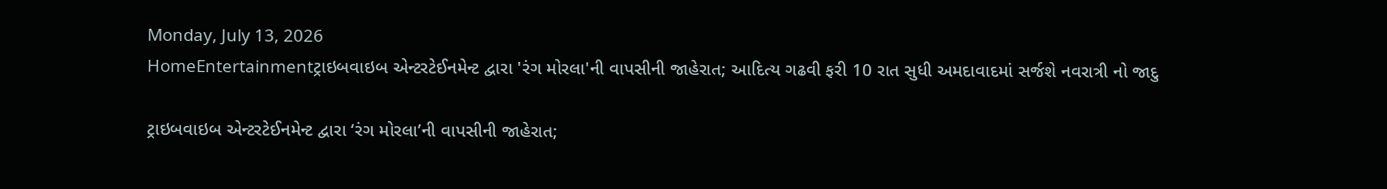Monday, July 13, 2026
HomeEntertainmentટ્રાઇબવાઇબ એન્ટરટેઈનમેન્ટ દ્વારા 'રંગ મોરલા'ની વાપસીની જાહેરાત; આદિત્ય ગઢવી ફરી 10 રાત સુધી અમદાવાદમાં સર્જશે નવરાત્રી નો જાદુ

ટ્રાઇબવાઇબ એન્ટરટેઈનમેન્ટ દ્વારા ‘રંગ મોરલા’ની વાપસીની જાહેરાત;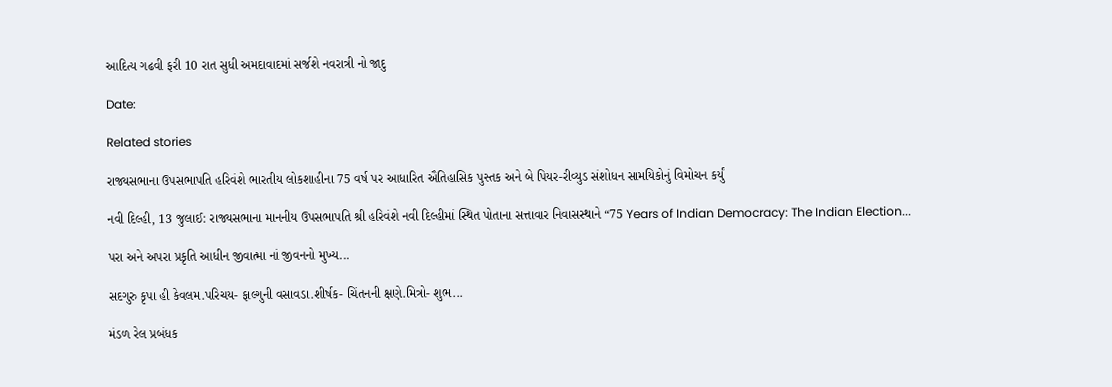આદિત્ય ગઢવી ફરી 10 રાત સુધી અમદાવાદમાં સર્જશે નવરાત્રી નો જાદુ

Date:

Related stories

રાજ્યસભાના ઉપસભાપતિ હરિવંશે ભારતીય લોકશાહીના 75 વર્ષ પર આધારિત ઐતિહાસિક પુસ્તક અને બે પિયર-રીવ્યુડ સંશોધન સામયિકોનું વિમોચન કર્યું

નવી દિલ્હી, 13 જુલાઈ: રાજ્યસભાના માનનીય ઉપસભાપતિ શ્રી હરિવંશે નવી દિલ્હીમાં સ્થિત પોતાના સત્તાવાર નિવાસસ્થાને “75 Years of Indian Democracy: The Indian Election...

પરા અને અપરા પ્રકૃતિ આધીન જીવાત્મા નાં જીવનનો મુખ્ય...

સદગુરુ કૃપા હી કેવલમ.પરિચય- ફાલ્ગુની વસાવડા.શીર્ષક- ચિંતનની ક્ષણે.મિત્રો- શુભ...

મંડળ રેલ પ્રબંધક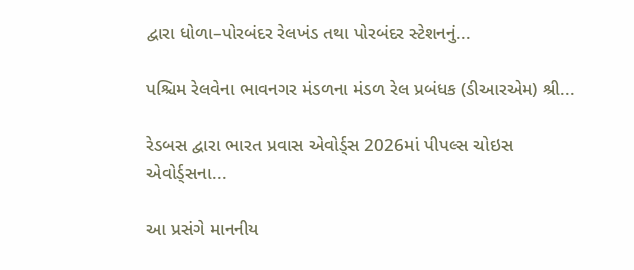દ્વારા ધોળા–પોરબંદર રેલખંડ તથા પોરબંદર સ્ટેશનનું...

પશ્ચિમ રેલવેના ભાવનગર મંડળના મંડળ રેલ પ્રબંધક (ડીઆરએમ) શ્રી...

રેડબસ દ્વારા ભારત પ્રવાસ એવોર્ડ્સ 2026માં પીપલ્સ ચોઇસ એવોર્ડ્સના...

આ પ્રસંગે માનનીય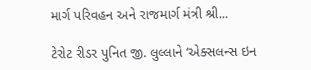માર્ગ પરિવહન અને રાજમાર્ગ મંત્રી શ્રી...

ટેરોટ રીડર પુનિત જી. લુલ્લાને ‘એક્સલન્સ ઇન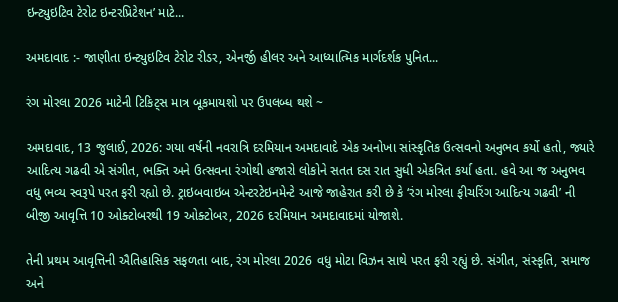ઇન્ટ્યુઇટિવ ટેરોટ ઇન્ટરપ્રિટેશન’ માટે...

અમદાવાદ :- જાણીતા ઇન્ટ્યુઇટિવ ટેરોટ રીડર, એનર્જી હીલર અને આધ્યાત્મિક માર્ગદર્શક પુનિત...

રંગ મોરલા 2026 માટેની ટિકિટ્સ માત્ર બૂકમાયશો પર ઉપલબ્ધ થશે ~

અમદાવાદ, 13 જુલાઈ, 2026: ગયા વર્ષની નવરાત્રિ દરમિયાન અમદાવાદે એક અનોખા સાંસ્કૃતિક ઉત્સવનો અનુભવ કર્યો હતો, જ્યારે આદિત્ય ગઢવી એ સંગીત, ભક્તિ અને ઉત્સવના રંગોથી હજારો લોકોને સતત દસ રાત સુધી એકત્રિત કર્યા હતા. હવે આ જ અનુભવ વધુ ભવ્ય સ્વરૂપે પરત ફરી રહ્યો છે. ટ્રાઇબવાઇબ એન્ટરટેઇનમેન્ટે આજે જાહેરાત કરી છે કે ‘રંગ મોરલા ફીચરિંગ આદિત્ય ગઢવી’ ની બીજી આવૃત્તિ 10 ઓક્ટોબરથી 19 ઓક્ટોબર, 2026 દરમિયાન અમદાવાદમાં યોજાશે.

તેની પ્રથમ આવૃત્તિની ઐતિહાસિક સફળતા બાદ, રંગ મોરલા 2026 વધુ મોટા વિઝન સાથે પરત ફરી રહ્યું છે. સંગીત, સંસ્કૃતિ, સમાજ અને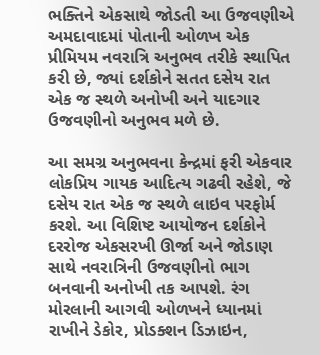ભક્તિને એકસાથે જોડતી આ ઉજવણીએ અમદાવાદમાં પોતાની ઓળખ એક પ્રીમિયમ નવરાત્રિ અનુભવ તરીકે સ્થાપિત કરી છે, જ્યાં દર્શકોને સતત દસેય રાત એક જ સ્થળે અનોખી અને યાદગાર ઉજવણીનો અનુભવ મળે છે.

આ સમગ્ર અનુભવના કેન્દ્રમાં ફરી એકવાર લોકપ્રિય ગાયક આદિત્ય ગઢવી રહેશે, જે દસેય રાત એક જ સ્થળે લાઇવ પરફોર્મ કરશે. આ વિશિષ્ટ આયોજન દર્શકોને દરરોજ એકસરખી ઊર્જા અને જોડાણ સાથે નવરાત્રિની ઉજવણીનો ભાગ બનવાની અનોખી તક આપશે. રંગ મોરલાની આગવી ઓળખને ધ્યાનમાં રાખીને ડેકોર, પ્રોડક્શન ડિઝાઇન,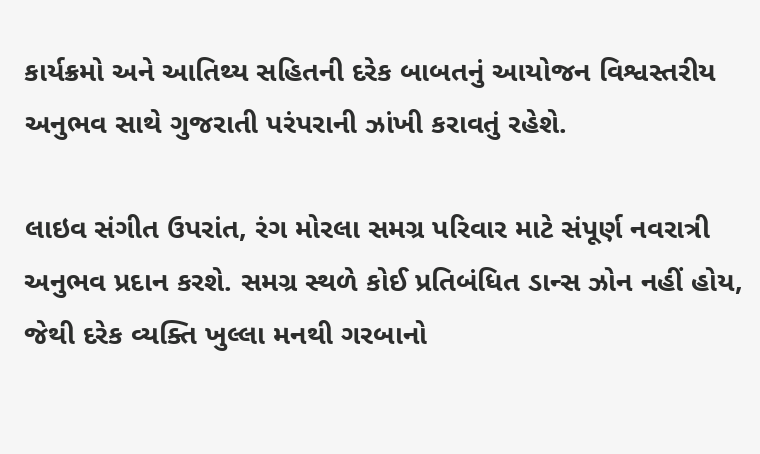કાર્યક્રમો અને આતિથ્ય સહિતની દરેક બાબતનું આયોજન વિશ્વસ્તરીય અનુભવ સાથે ગુજરાતી પરંપરાની ઝાંખી કરાવતું રહેશે.

લાઇવ સંગીત ઉપરાંત, રંગ મોરલા સમગ્ર પરિવાર માટે સંપૂર્ણ નવરાત્રી અનુભવ પ્રદાન કરશે. સમગ્ર સ્થળે કોઈ પ્રતિબંધિત ડાન્સ ઝોન નહીં હોય, જેથી દરેક વ્યક્તિ ખુલ્લા મનથી ગરબાનો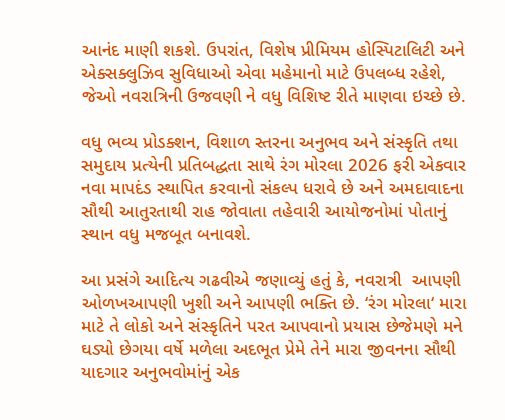આનંદ માણી શકશે. ઉપરાંત, વિશેષ પ્રીમિયમ હોસ્પિટાલિટી અને એક્સક્લુઝિવ સુવિધાઓ એવા મહેમાનો માટે ઉપલબ્ધ રહેશે, જેઓ નવરાત્રિની ઉજવણી ને વધુ વિશિષ્ટ રીતે માણવા ઇચ્છે છે.

વધુ ભવ્ય પ્રોડક્શન, વિશાળ સ્તરના અનુભવ અને સંસ્કૃતિ તથા સમુદાય પ્રત્યેની પ્રતિબદ્ધતા સાથે રંગ મોરલા 2026 ફરી એકવાર નવા માપદંડ સ્થાપિત કરવાનો સંકલ્પ ધરાવે છે અને અમદાવાદના સૌથી આતુરતાથી રાહ જોવાતા તહેવારી આયોજનોમાં પોતાનું સ્થાન વધુ મજબૂત બનાવશે.

આ પ્રસંગે આદિત્ય ગઢવીએ જણાવ્યું હતું કે, નવરાત્રી  આપણી ઓળખઆપણી ખુશી અને આપણી ભક્તિ છે. ‘રંગ મોરલા‘ મારા માટે તે લોકો અને સંસ્કૃતિને પરત આપવાનો પ્રયાસ છેજેમણે મને ઘડ્યો છેગયા વર્ષે મળેલા અદભૂત પ્રેમે તેને મારા જીવનના સૌથી યાદગાર અનુભવોમાંનું એક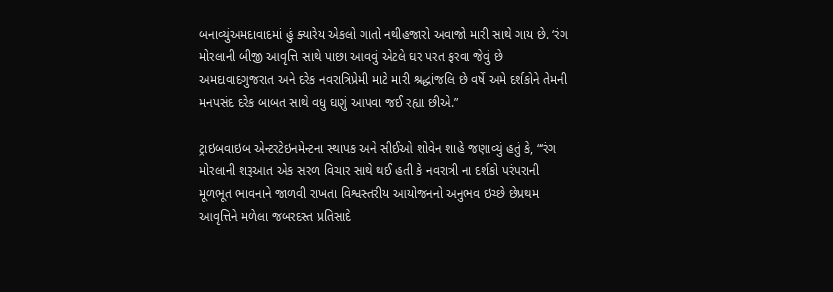બનાવ્યુંઅમદાવાદમાં હું ક્યારેય એકલો ગાતો નથીહજારો અવાજો મારી સાથે ગાય છે. ‘રંગ મોરલાની બીજી આવૃત્તિ સાથે પાછા આવવું એટલે ઘર પરત ફરવા જેવું છે અમદાવાદગુજરાત અને દરેક નવરાત્રિપ્રેમી માટે મારી શ્રદ્ધાંજલિ છે વર્ષે અમે દર્શકોને તેમની મનપસંદ દરેક બાબત સાથે વધુ ઘણું આપવા જઈ રહ્યા છીએ.”

ટ્રાઇબવાઇબ એન્ટરટેઇનમેન્ટના સ્થાપક અને સીઈઓ શોવેન શાહે જણાવ્યું હતું કે, “‘રંગ મોરલાની શરૂઆત એક સરળ વિચાર સાથે થઈ હતી કે નવરાત્રી ના દર્શકો પરંપરાની મૂળભૂત ભાવનાને જાળવી રાખતા વિશ્વસ્તરીય આયોજનનો અનુભવ ઇચ્છે છેપ્રથમ આવૃત્તિને મળેલા જબરદસ્ત પ્રતિસાદે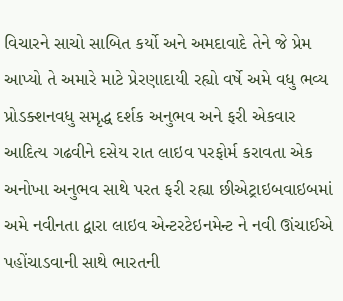વિચારને સાચો સાબિત કર્યો અને અમદાવાદે તેને જે પ્રેમ આપ્યો તે અમારે માટે પ્રેરણાદાયી રહ્યો વર્ષે અમે વધુ ભવ્ય પ્રોડક્શનવધુ સમૃદ્ધ દર્શક અનુભવ અને ફરી એકવાર આદિત્ય ગઢવીને દસેય રાત લાઇવ પરફોર્મ કરાવતા એક અનોખા અનુભવ સાથે પરત ફરી રહ્યા છીએટ્રાઇબવાઇબમાં અમે નવીનતા દ્વારા લાઇવ એન્ટરટેઇનમેન્ટ ને નવી ઊંચાઈએ પહોંચાડવાની સાથે ભારતની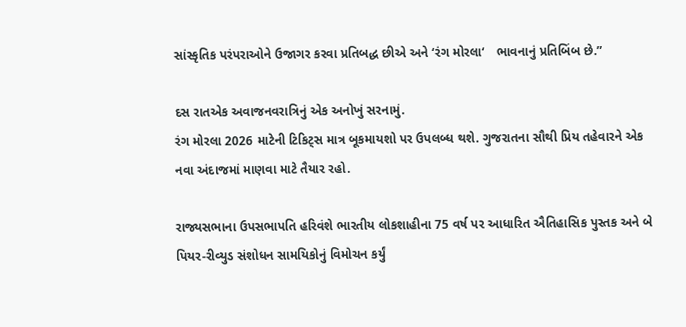સાંસ્કૃતિક પરંપરાઓને ઉજાગર કરવા પ્રતિબદ્ધ છીએ અને ‘રંગ મોરલા‘   ભાવનાનું પ્રતિબિંબ છે.”

દસ રાતએક અવાજનવરાત્રિનું એક અનોખું સરનામું.
રંગ મોરલા 2026 માટેની ટિકિટ્સ માત્ર બૂકમાયશો પર ઉપલબ્ધ થશે. ગુજરાતના સૌથી પ્રિય તહેવારને એક નવા અંદાજમાં માણવા માટે તૈયાર રહો.

રાજ્યસભાના ઉપસભાપતિ હરિવંશે ભારતીય લોકશાહીના 75 વર્ષ પર આધારિત ઐતિહાસિક પુસ્તક અને બે પિયર-રીવ્યુડ સંશોધન સામયિકોનું વિમોચન કર્યું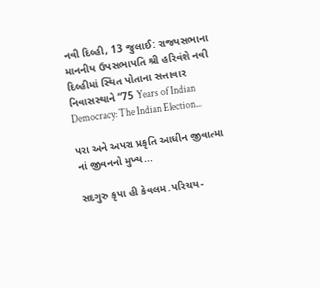નવી દિલ્હી, 13 જુલાઈ: રાજ્યસભાના માનનીય ઉપસભાપતિ શ્રી હરિવંશે નવી દિલ્હીમાં સ્થિત પોતાના સત્તાવાર નિવાસસ્થાને “75 Years of Indian Democracy: The Indian Election...

પરા અને અપરા પ્રકૃતિ આધીન જીવાત્મા નાં જીવનનો મુખ્ય...

સદગુરુ કૃપા હી કેવલમ.પરિચય-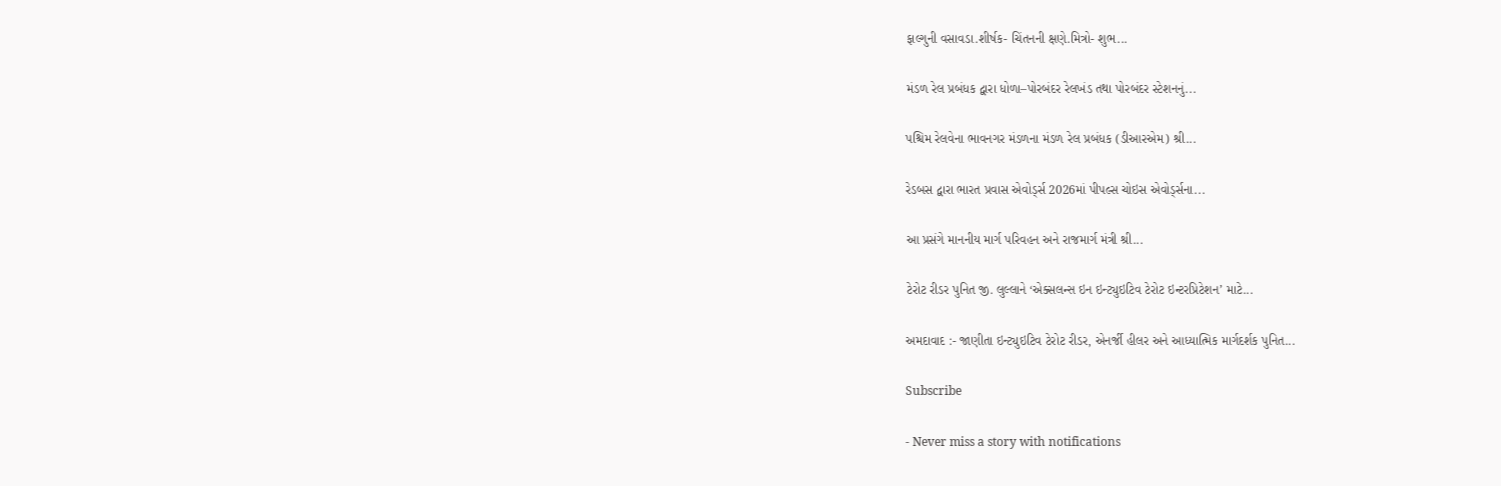ફાલ્ગુની વસાવડા.શીર્ષક- ચિંતનની ક્ષણે.મિત્રો- શુભ...

મંડળ રેલ પ્રબંધક દ્વારા ધોળા–પોરબંદર રેલખંડ તથા પોરબંદર સ્ટેશનનું...

પશ્ચિમ રેલવેના ભાવનગર મંડળના મંડળ રેલ પ્રબંધક (ડીઆરએમ) શ્રી...

રેડબસ દ્વારા ભારત પ્રવાસ એવોર્ડ્સ 2026માં પીપલ્સ ચોઇસ એવોર્ડ્સના...

આ પ્રસંગે માનનીય માર્ગ પરિવહન અને રાજમાર્ગ મંત્રી શ્રી...

ટેરોટ રીડર પુનિત જી. લુલ્લાને ‘એક્સલન્સ ઇન ઇન્ટ્યુઇટિવ ટેરોટ ઇન્ટરપ્રિટેશન’ માટે...

અમદાવાદ :- જાણીતા ઇન્ટ્યુઇટિવ ટેરોટ રીડર, એનર્જી હીલર અને આધ્યાત્મિક માર્ગદર્શક પુનિત...

Subscribe

- Never miss a story with notifications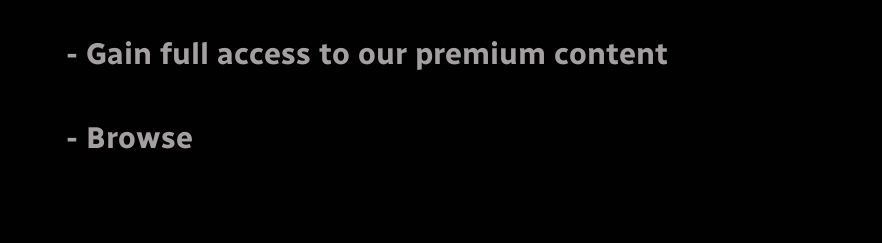- Gain full access to our premium content

- Browse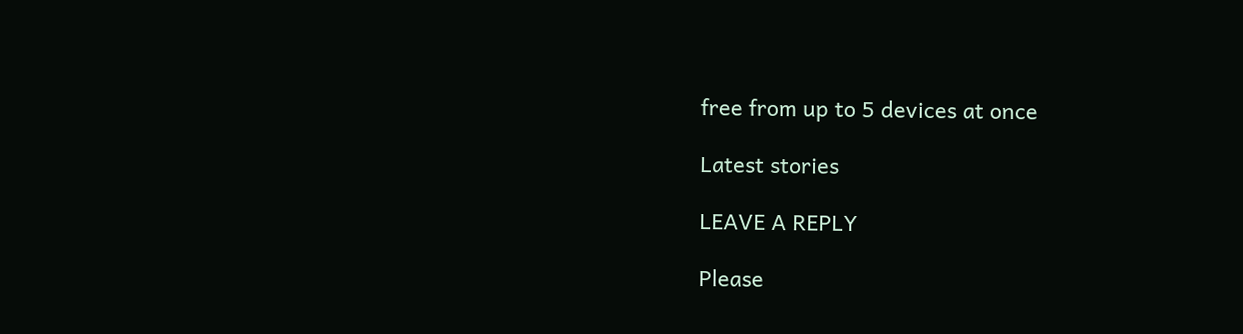free from up to 5 devices at once

Latest stories

LEAVE A REPLY

Please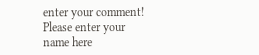enter your comment!
Please enter your name here